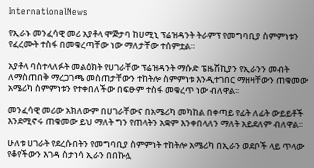InternationalNews

የኢራኑ መንፈሳዊ መሪ አያቶላ ሞጅታባ ከሀሚኒ ፕሬዝዳንት ትራምፕ የመግባቢያ ስምምነቱን የፈረሙት ተስፋ በመቁረጣቸው ነው ማለታቸው ተሰምቷል።

አያቶላ ባስተላለፉት መልዕክት የሀገራቸው ፕሬዝዳንት ማሱድ ፔዜሽኪያን የኢራንን መብት ለማስጠበቅ ማረጋገጫ መስጠታቸውን ተከትሎ ስምምነቱ እንዲተገበር ማዘዛቸውን ጠቁመው አሜሪካ ስምምነቱን የተቀበለችው በፍፁም ተስፋ መቁረጥ ነው ብለዋል፡፡

መንፈሳዊ መሪው አክለውም በሀገራቸውና በአሜሪካ መካከል በቀጣይ የፊት ለፊት ውይይቶች እንደሚኖሩ ጠቁመው ይህ ማለት ግን የጠላትን አቋም እንቀበላለን ማለት አይደለም ብለዋል፡፡

ሁለቱ ሀገራት የደረሱበትን የመግባቢያ ስምምነት ተከትሎ አሜሪካ በኢራን ወደቦች ላይ ጥላው የቆየችውን እገዳ ስታነሳ ኢራን በበኩሏ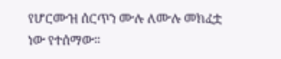የሆርሙዝ ሰርጥን ሙሉ ለሙሉ መክፈቷ ነው የተሰማው፡፡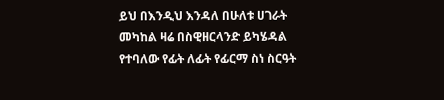ይህ በእንዲህ እንዳለ በሁለቱ ሀገራት መካከል ዛሬ በስዊዘርላንድ ይካሄዳል የተባለው የፊት ለፊት የፊርማ ስነ ስርዓት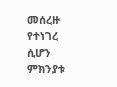መሰረዙ የተነገረ ሲሆን ምክንያቱ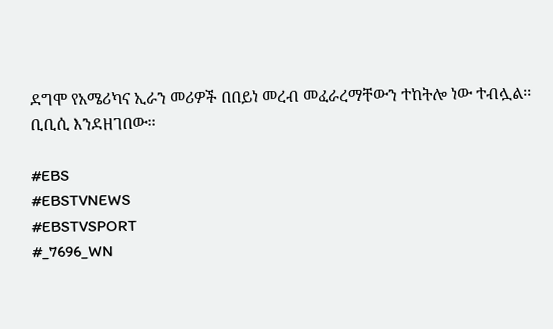ደግሞ የአሜሪካና ኢራን መሪዎች በበይነ መረብ መፈራረማቸውን ተከትሎ ነው ተብሏል፡፡ ቢቢሲ እንደዘገበው፡፡

#EBS
#EBSTVNEWS
#EBSTVSPORT
#_7696_WN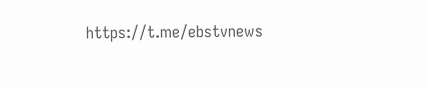https://t.me/ebstvnews